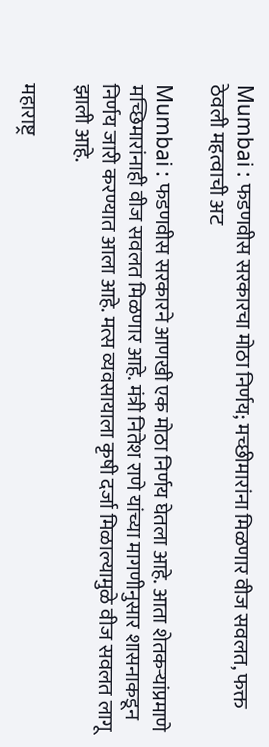Mumbai : फडणवीस सरकारचा मोठा निर्णय; मच्छीमारांना मिळणार वीज सवलत, फक्त ठेवली महत्वाची अट

Mumbai : फडणवीस सरकारने आणखी एक मोठा निर्णय घेतला आहे. आता शेतकऱ्यांप्रमाणे मच्छिमारांनाही वीज सवलत मिळणार आहे. मंत्री नितेश राणे यांच्या मागणीनुसार शासनाकडून निर्णय जारी करण्यात आला आहे. मत्स व्यवसायाला कृषी दर्जा मिळाल्यामुळे वीज सवलत लागू झाली आहे.

महाराष्ट्र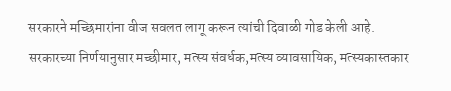सरकारने मच्छिमारांना वीज सवलत लागू करून त्यांची दिवाळी गोड केली आहे. सरकारच्या निर्णयानुसार मच्छीमार, मत्स्य संवर्धक,मत्स्य व्यावसायिक, मत्स्यकास्तकार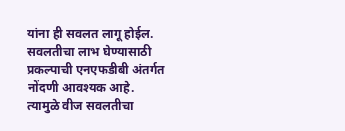यांना ही सवलत लागू होईल. सवलतीचा लाभ घेण्यासाठी प्रकल्पाची एनएफडीबी अंतर्गत नोंदणी आवश्यक आहे. त्यामुळे वीज सवलतीचा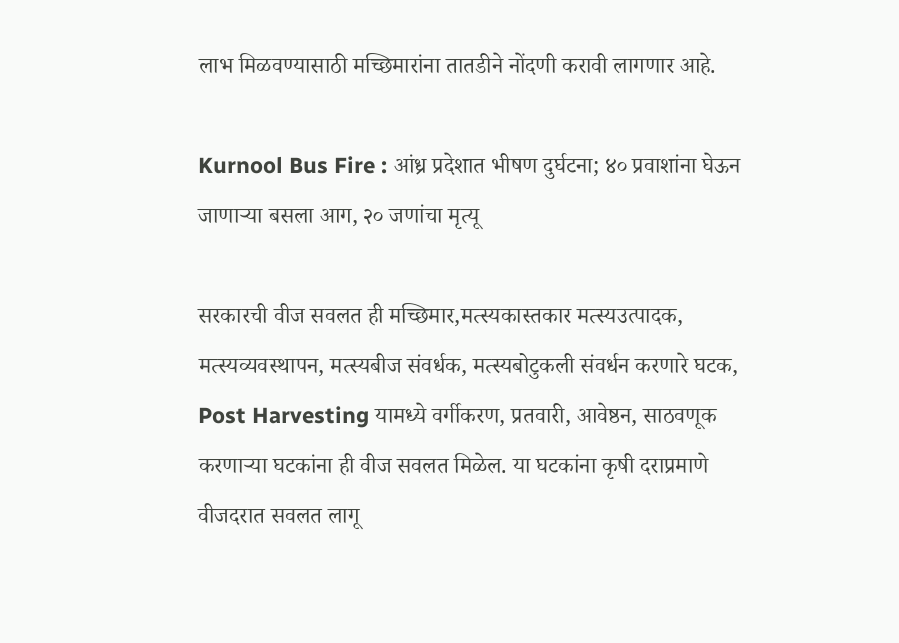लाभ मिळवण्यासाठी मच्छिमारांना तातडीने नोंदणी करावी लागणार आहे.

Kurnool Bus Fire : आंध्र प्रदेशात भीषण दुर्घटना; ४० प्रवाशांना घेऊन जाणाऱ्या बसला आग, २० जणांचा मृत्यू

सरकारची वीज सवलत ही मच्छिमार,मत्स्यकास्तकार मत्स्यउत्पादक, मत्स्यव्यवस्थापन, मत्स्यबीज संवर्धक, मत्स्यबोटुकली संवर्धन करणारे घटक, Post Harvesting यामध्ये वर्गीकरण, प्रतवारी, आवेष्ठन, साठवणूक करणाऱ्या घटकांना ही वीज सवलत मिळेल. या घटकांना कृषी दराप्रमाणे वीजदरात सवलत लागू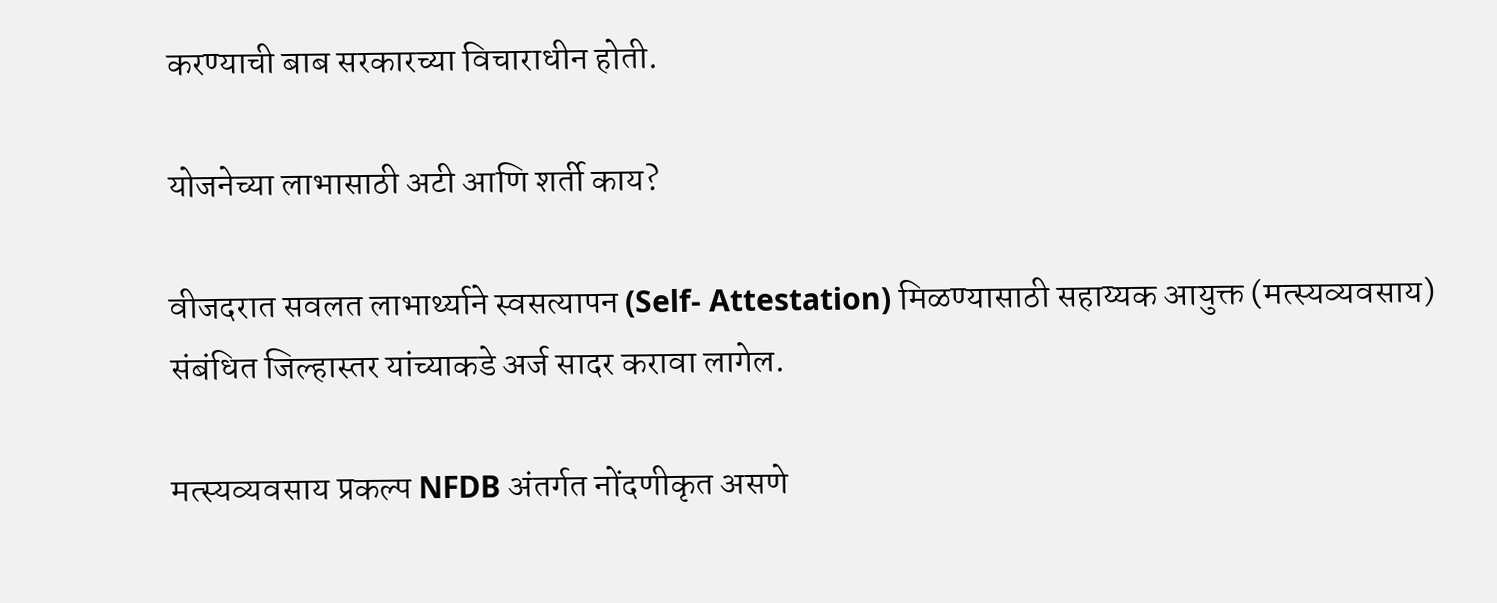करण्याची बाब सरकारच्या विचाराधीन होती.

योजनेच्या लाभासाठी अटी आणि शर्ती काय?

वीजदरात सवलत लाभार्थ्याने स्वसत्यापन (Self- Attestation) मिळण्यासाठी सहाय्यक आयुक्त (मत्स्यव्यवसाय) संबंधित जिल्हास्तर यांच्याकडे अर्ज सादर करावा लागेल.

मत्स्यव्यवसाय प्रकल्प NFDB अंतर्गत नोंदणीकृत असणे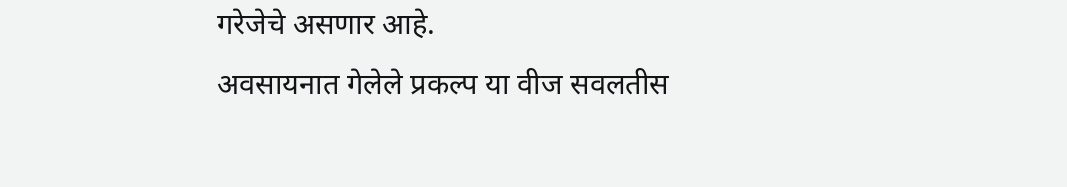गरेजेचे असणार आहे.
अवसायनात गेलेले प्रकल्प या वीज सवलतीस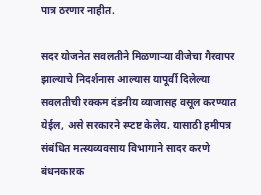पात्र ठरणार नाहीत.

सदर योजनेत सवलतीने मिळणाऱ्या वीजेचा गैरवापर झाल्याचे निदर्शनास आल्यास यापूर्वी दिलेल्या सवलतीची रक्कम दंडनीय व्याजासह वसूल करण्यात येईल, असे सरकारने स्प्टष्ट केलेय. यासाठी हमीपत्र संबंधित मत्स्यव्यवसाय विभागाने सादर करणे बंधनकारक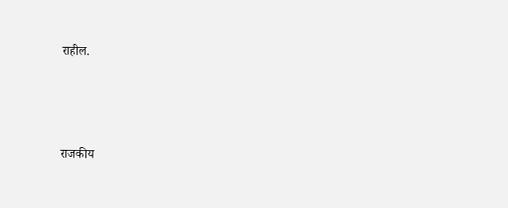राहील.



राजकीय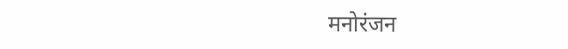मनोरंजन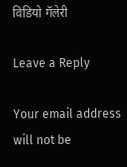विडियो गॅलेरी

Leave a Reply

Your email address will not be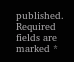published. Required fields are marked *